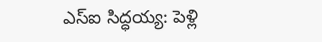ఎస్ఐ సిద్ధయ్య: పెళ్లి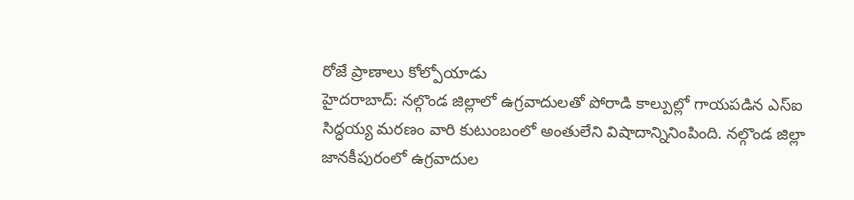రోజే ప్రాణాలు కోల్పోయాడు
హైదరాబాద్: నల్గొండ జిల్లాలో ఉగ్రవాదులతో పోరాడి కాల్పుల్లో గాయపడిన ఎస్ఐ సిద్ధయ్య మరణం వారి కుటుంబంలో అంతులేని విషాదాన్నినింపింది. నల్గొండ జిల్లా జానకీపురంలో ఉగ్రవాదుల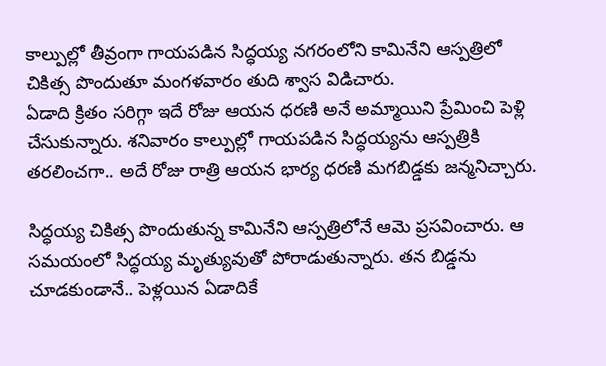కాల్పుల్లో తీవ్రంగా గాయపడిన సిద్ధయ్య నగరంలోని కామినేని ఆస్పత్రిలో చికిత్స పొందుతూ మంగళవారం తుది శ్వాస విడిచారు.
ఏడాది క్రితం సరిగ్గా ఇదే రోజు ఆయన ధరణి అనే అమ్మాయిని ప్రేమించి పెళ్లి చేసుకున్నారు. శనివారం కాల్పుల్లో గాయపడిన సిద్ధయ్యను ఆస్పత్రికి తరలించగా.. అదే రోజు రాత్రి ఆయన భార్య ధరణి మగబిడ్డకు జన్మనిచ్చారు.

సిద్ధయ్య చికిత్స పొందుతున్న కామినేని ఆస్పత్రిలోనే ఆమె ప్రసవించారు. ఆ సమయంలో సిద్ధయ్య మృత్యువుతో పోరాడుతున్నారు. తన బిడ్డను చూడకుండానే.. పెళ్లయిన ఏడాదికే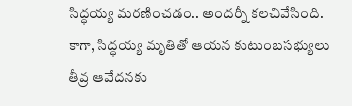సిద్ధయ్య మరణించడం.. అందర్నీ కలచివేసింది.
కాగా, సిద్ధయ్య మృతితో ఆయన కుటుంబసభ్యులు తీవ్ర ఆవేదనకు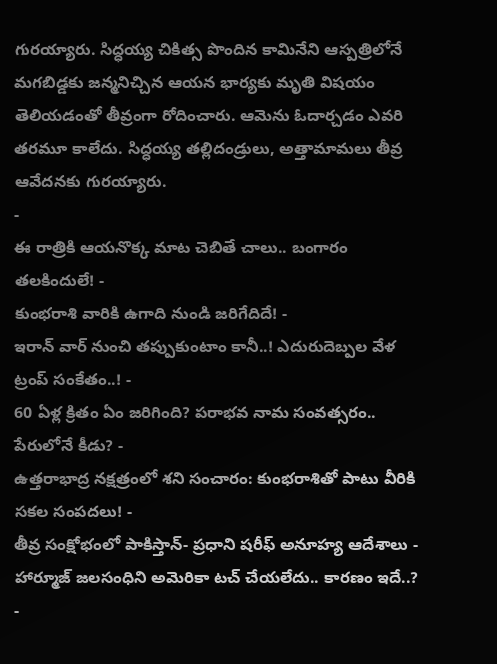గురయ్యారు. సిద్ధయ్య చికిత్స పొందిన కామినేని ఆస్పత్రిలోనే మగబిడ్డకు జన్మనిచ్చిన ఆయన భార్యకు మృతి విషయం తెలియడంతో తీవ్రంగా రోదించారు. ఆమెను ఓదార్చడం ఎవరి తరమూ కాలేదు. సిద్ధయ్య తల్లిదండ్రులు, అత్తామామలు తీవ్ర ఆవేదనకు గురయ్యారు.
-
ఈ రాత్రికి ఆయనొక్క మాట చెబితే చాలు.. బంగారం తలకిందులే! -
కుంభరాశి వారికి ఉగాది నుండి జరిగేదిదే! -
ఇరాన్ వార్ నుంచి తప్పుకుంటాం కానీ..! ఎదురుదెబ్పల వేళ ట్రంప్ సంకేతం..! -
60 ఏళ్ల క్రితం ఏం జరిగింది? పరాభవ నామ సంవత్సరం.. పేరులోనే కీడు? -
ఉత్తరాభాద్ర నక్షత్రంలో శని సంచారం: కుంభరాశితో పాటు వీరికి సకల సంపదలు! -
తీవ్ర సంక్షోభంలో పాకిస్తాన్- ప్రధాని షరీఫ్ అనూహ్య ఆదేశాలు -
హార్మూజ్ జలసంధిని అమెరికా టచ్ చేయలేదు.. కారణం ఇదే..? -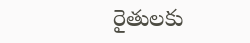రైతులకు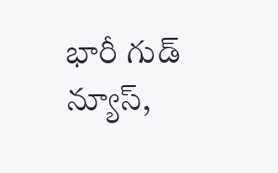భారీ గుడ్ న్యూస్,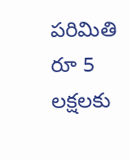పరిమితి రూ 5 లక్షలకు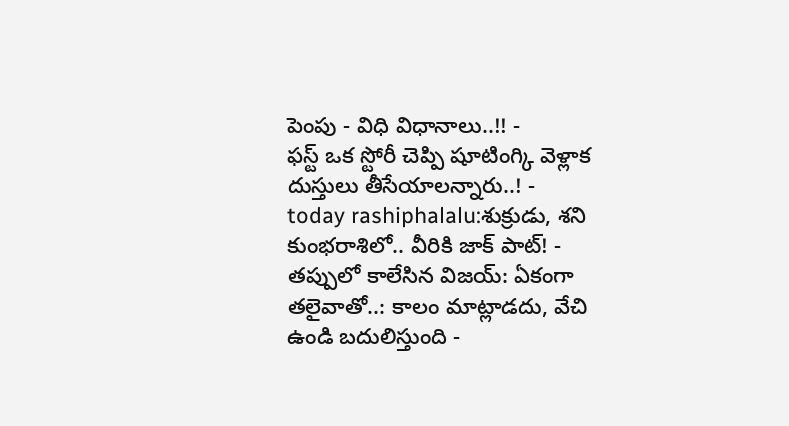పెంపు - విధి విధానాలు..!! -
ఫస్ట్ ఒక స్టోరీ చెప్పి షూటింగ్కి వెళ్లాక దుస్తులు తీసేయాలన్నారు..! -
today rashiphalalu:శుక్రుడు, శని కుంభరాశిలో.. వీరికి జాక్ పాట్! -
తప్పులో కాలేసిన విజయ్: ఏకంగా తలైవాతో..: కాలం మాట్లాడదు, వేచి ఉండి బదులిస్తుంది -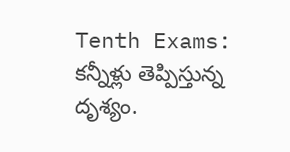Tenth Exams: కన్నీళ్లు తెప్పిస్తున్న దృశ్యం.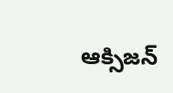ఆక్సిజన్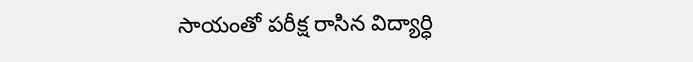సాయంతో పరీక్ష రాసిన విద్యార్ధి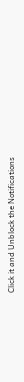Click it and Unblock the Notifications